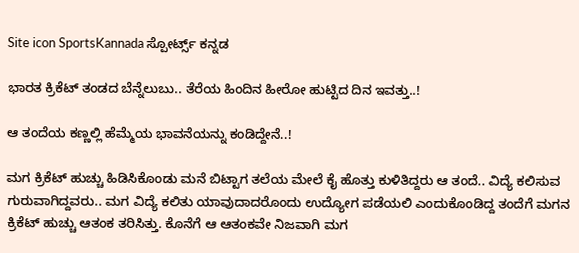Site icon SportsKannada ಸ್ಪೋರ್ಟ್ಸ್ ಕನ್ನಡ

ಭಾರತ ಕ್ರಿಕೆಟ್ ತಂಡದ ಬೆನ್ನೆಲುಬು.. ತೆರೆಯ ಹಿಂದಿನ ಹೀರೋ ಹುಟ್ಟಿದ ದಿನ ಇವತ್ತು..!

ಆ ತಂದೆಯ ಕಣ್ಣಲ್ಲಿ ಹೆಮ್ಮೆಯ ಭಾವನೆಯನ್ನು ಕಂಡಿದ್ದೇನೆ..!

ಮಗ ಕ್ರಿಕೆಟ್ ಹುಚ್ಚು ಹಿಡಿಸಿಕೊಂಡು ಮನೆ ಬಿಟ್ಟಾಗ ತಲೆಯ ಮೇಲೆ ಕೈ ಹೊತ್ತು ಕುಳಿತಿದ್ದರು ಆ ತಂದೆ.. ವಿದ್ಯೆ ಕಲಿಸುವ ಗುರುವಾಗಿದ್ದವರು.. ಮಗ ವಿದ್ಯೆ ಕಲಿತು ಯಾವುದಾದರೊಂದು ಉದ್ಯೋಗ ಪಡೆಯಲಿ ಎಂದುಕೊಂಡಿದ್ದ ತಂದೆಗೆ ಮಗನ ಕ್ರಿಕೆಟ್ ಹುಚ್ಚು ಆತಂಕ ತರಿಸಿತ್ತು. ಕೊನೆಗೆ ಆ ಆತಂಕವೇ ನಿಜವಾಗಿ ಮಗ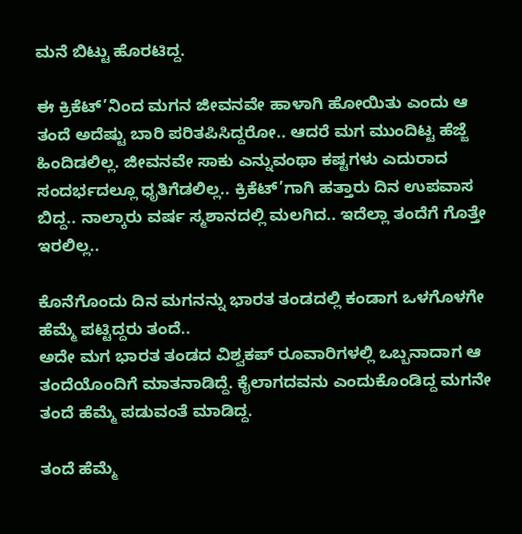ಮನೆ ಬಿಟ್ಟು ಹೊರಟಿದ್ದ.

ಈ ಕ್ರಿಕೆಟ್’ನಿಂದ ಮಗನ ಜೀವನವೇ ಹಾಳಾಗಿ ಹೋಯಿತು ಎಂದು ಆ ತಂದೆ ಅದೆಷ್ಟು ಬಾರಿ ಪರಿತಪಿಸಿದ್ದರೋ.. ಆದರೆ ಮಗ ಮುಂದಿಟ್ಟ ಹೆಜ್ಜೆ ಹಿಂದಿಡಲಿಲ್ಲ. ಜೀವನವೇ ಸಾಕು ಎನ್ನುವಂಥಾ ಕಷ್ಟಗಳು ಎದುರಾದ ಸಂದರ್ಭದಲ್ಲೂ ಧೃತಿಗೆಡಲಿಲ್ಲ.. ಕ್ರಿಕೆಟ್’ಗಾಗಿ ಹತ್ತಾರು ದಿನ ಉಪವಾಸ ಬಿದ್ದ.. ನಾಲ್ಕಾರು ವರ್ಷ ಸ್ಮಶಾನದಲ್ಲಿ ಮಲಗಿದ.. ಇದೆಲ್ಲಾ ತಂದೆಗೆ ಗೊತ್ತೇ ಇರಲಿಲ್ಲ..

ಕೊನೆಗೊಂದು ದಿನ ಮಗನನ್ನು ಭಾರತ ತಂಡದಲ್ಲಿ ಕಂಡಾಗ ಒಳಗೊಳಗೇ ಹೆಮ್ಮೆ ಪಟ್ಟಿದ್ದರು ತಂದೆ..
ಅದೇ ಮಗ ಭಾರತ ತಂಡದ ವಿಶ್ವಕಪ್ ರೂವಾರಿಗಳಲ್ಲಿ ಒಬ್ಬನಾದಾಗ ಆ ತಂದೆಯೊಂದಿಗೆ ಮಾತನಾಡಿದ್ದೆ. ಕೈಲಾಗದವನು ಎಂದುಕೊಂಡಿದ್ದ ಮಗನೇ ತಂದೆ ಹೆಮ್ಮೆ ಪಡುವಂತೆ ಮಾಡಿದ್ದ.

ತಂದೆ ಹೆಮ್ಮೆ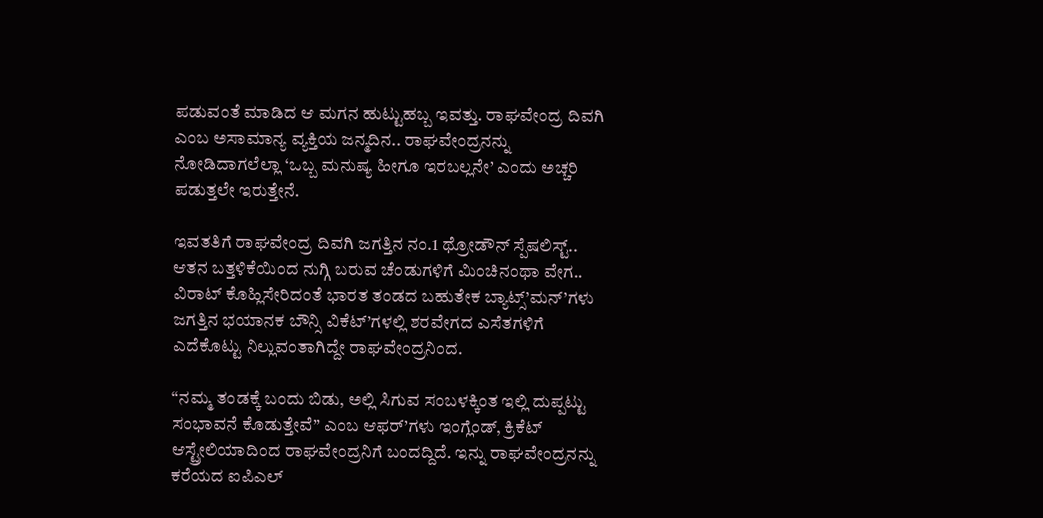ಪಡುವಂತೆ ಮಾಡಿದ ಆ ಮಗನ ಹುಟ್ಟುಹಬ್ಬ ಇವತ್ತು. ರಾಘವೇಂದ್ರ ದಿವಗಿ ಎಂಬ ಅಸಾಮಾನ್ಯ ವ್ಯಕ್ತಿಯ ಜನ್ಮದಿನ.. ರಾಘವೇಂದ್ರನನ್ನು ನೋಡಿದಾಗಲೆಲ್ಲಾ ‘ಒಬ್ಬ ಮನುಷ್ಯ ಹೀಗೂ ಇರಬಲ್ಲನೇ’ ಎಂದು ಅಚ್ಚರಿ ಪಡುತ್ತಲೇ ಇರುತ್ತೇನೆ.

ಇವತತಿಗೆ ರಾಘವೇಂದ್ರ ದಿವಗಿ ಜಗತ್ತಿನ ನಂ.1 ಥ್ರೋಡೌನ್ ಸ್ಪೆಷಲಿಸ್ಟ್.. ಆತನ ಬತ್ತಳಿಕೆಯಿಂದ ನುಗ್ಗಿ ಬರುವ ಚೆಂಡುಗಳಿಗೆ ಮಿಂಚಿನಂಥಾ ವೇಗ.. ವಿರಾಟ್ ಕೊಹ್ಲಿಸೇರಿದಂತೆ ಭಾರತ ತಂಡದ ಬಹುತೇಕ ಬ್ಯಾಟ್ಸ್’ಮನ್’ಗಳು ಜಗತ್ತಿನ ಭಯಾನಕ ಬೌನ್ಸಿ ವಿಕೆಟ್’ಗಳಲ್ಲಿ ಶರವೇಗದ ಎಸೆತಗಳಿಗೆ ಎದೆಕೊಟ್ಟು ನಿಲ್ಲುವಂತಾಗಿದ್ದೇ ರಾಘವೇಂದ್ರನಿಂದ.

“ನಮ್ಮ ತಂಡಕ್ಕೆ ಬಂದು ಬಿಡು, ಅಲ್ಲಿ ಸಿಗುವ ಸಂಬಳಕ್ಕಿಂತ ಇಲ್ಲಿ ದುಪ್ಪಟ್ಟು ಸಂಭಾವನೆ ಕೊಡುತ್ತೇವೆ” ಎಂಬ ಆಫರ್’ಗಳು ಇಂಗ್ಲೆಂಡ್, ಕ್ರಿಕೆಟ್ ಆಸ್ಟ್ರೇಲಿಯಾದಿಂದ ರಾಘವೇಂದ್ರನಿಗೆ ಬಂದದ್ದಿದೆ. ಇನ್ನು ರಾಘವೇಂದ್ರನನ್ನು ಕರೆಯದ ಐಪಿಎಲ್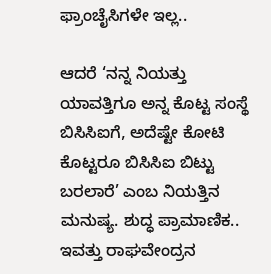ಫ್ರಾಂಚೈಸಿಗಳೇ ಇಲ್ಲ..

ಆದರೆ ‘ನನ್ನ ನಿಯತ್ತು ಯಾವತ್ತಿಗೂ ಅನ್ನ ಕೊಟ್ಟ ಸಂಸ್ಥೆ ಬಿಸಿಸಿಐಗೆ, ಅದೆಷ್ಟೇ ಕೋಟಿ ಕೊಟ್ಟರೂ ಬಿಸಿಸಿಐ ಬಿಟ್ಟು ಬರಲಾರೆ’ ಎಂಬ ನಿಯತ್ತಿನ ಮನುಷ್ಯ. ಶುದ್ಧ ಪ್ರಾಮಾಣಿಕ.. ಇವತ್ತು ರಾಘವೇಂದ್ರನ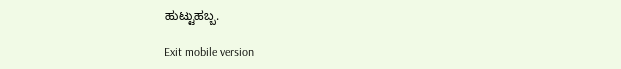ಹುಟ್ಟುಹಬ್ಬ.

Exit mobile version